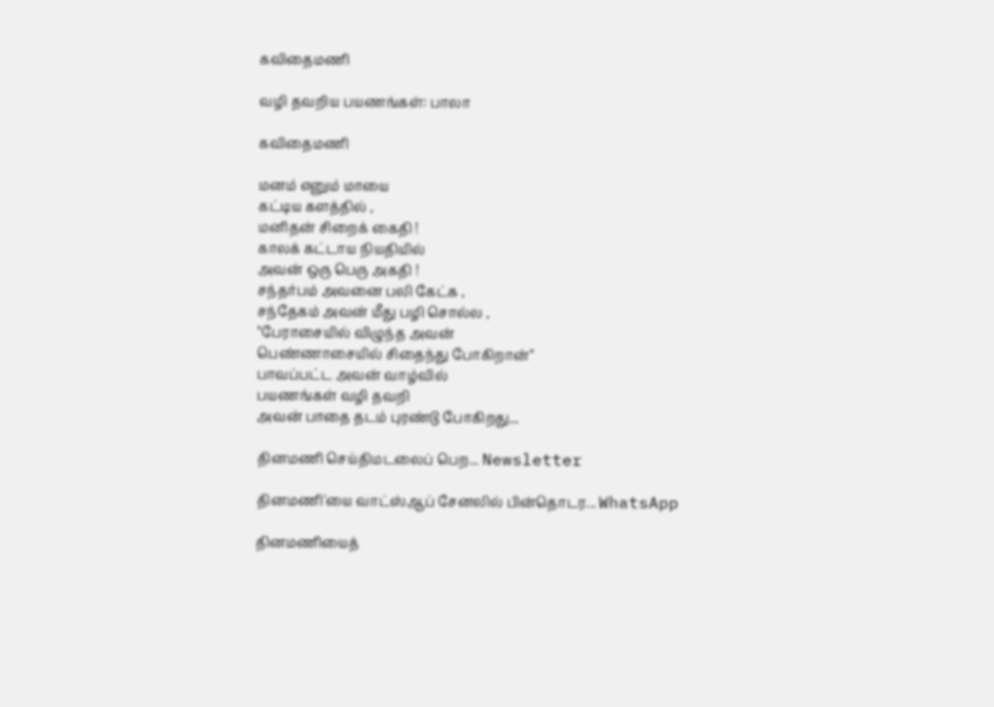கவிதைமணி

வழி தவறிய பயணங்கள்: பாலா

கவிதைமணி

மனம் எனும் மாயை
கட்டிய களத்தில் ,
மனிதன் சிறைக் கைதி !
காலக் கட்டாய நியதியில்
அவன் ஒரு பெரு அகதி !
சந்தர்பம் அவனை பலி கேட்க ,
சந்தேகம் அவன் மீது பழி சொல்ல ,
"பேராசையில் விழுந்த அவன்
பெண்ணாசையில் சிதைந்து போகிறான்"
பாவப்பட்ட அவன் வாழ்வில்
பயணங்கள் வழி தவறி
அவன் பாதை தடம் புரண்டு போகிறது...

தினமணி செய்திமடலைப் பெற... Newsletter

தினமணி'யை வாட்ஸ்ஆப் சேனலில் பின்தொடர... WhatsApp

தினமணியைத்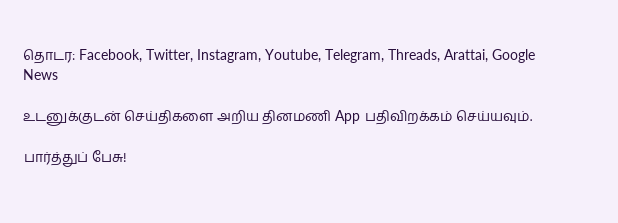தொடர: Facebook, Twitter, Instagram, Youtube, Telegram, Threads, Arattai, Google News

உடனுக்குடன் செய்திகளை அறிய தினமணி App பதிவிறக்கம் செய்யவும்.

பார்த்துப் பேசு!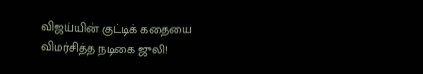விஜய்யின் குட்டிக் கதையை விமர்சித்த நடிகை ஜுலி!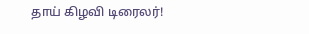தாய் கிழவி டிரைலர்!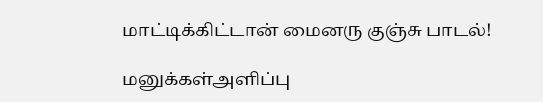மாட்டிக்கிட்டான் மைனரு குஞ்சு பாடல்!

மனுக்கள்அளிப்பு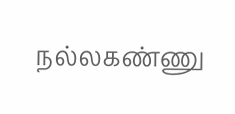நல்லகண்ணு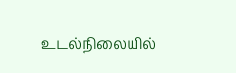உடல்நிலையில்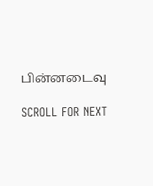பின்னடைவு

SCROLL FOR NEXT